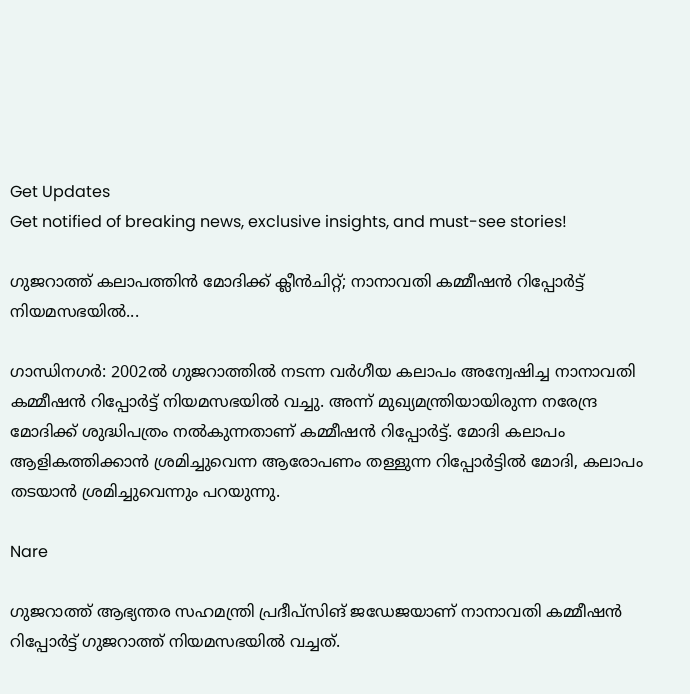Get Updates
Get notified of breaking news, exclusive insights, and must-see stories!

ഗുജറാത്ത് കലാപത്തിന്‍ മോദിക്ക് ക്ലീന്‍ചിറ്റ്; നാനാവതി കമ്മീഷന്‍ റിപ്പോര്‍ട്ട് നിയമസഭയില്‍...

ഗാന്ധിനഗര്‍: 2002ല്‍ ഗുജറാത്തില്‍ നടന്ന വര്‍ഗീയ കലാപം അന്വേഷിച്ച നാനാവതി കമ്മീഷന്‍ റിപ്പോര്‍ട്ട് നിയമസഭയില്‍ വച്ചു. അന്ന് മുഖ്യമന്ത്രിയായിരുന്ന നരേന്ദ്ര മോദിക്ക് ശുദ്ധിപത്രം നല്‍കുന്നതാണ് കമ്മീഷന്‍ റിപ്പോര്‍ട്ട്. മോദി കലാപം ആളികത്തിക്കാന്‍ ശ്രമിച്ചുവെന്ന ആരോപണം തള്ളുന്ന റിപ്പോര്‍ട്ടില്‍ മോദി, കലാപം തടയാന്‍ ശ്രമിച്ചുവെന്നും പറയുന്നു.

Nare

ഗുജറാത്ത് ആഭ്യന്തര സഹമന്ത്രി പ്രദീപ്‌സിങ് ജഡേജയാണ് നാനാവതി കമ്മീഷന്‍ റിപ്പോര്‍ട്ട് ഗുജറാത്ത് നിയമസഭയില്‍ വച്ചത്.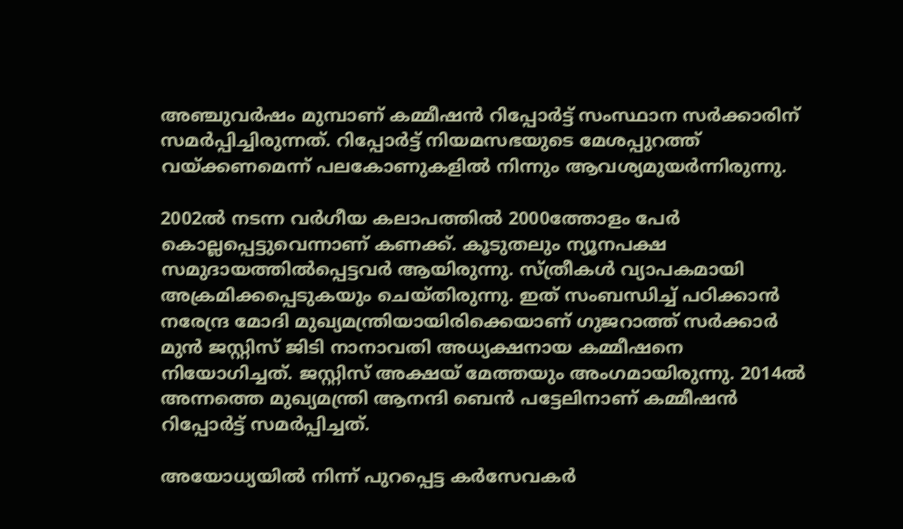അഞ്ചുവര്‍ഷം മുമ്പാണ് കമ്മീഷന്‍ റിപ്പോര്‍ട്ട് സംസ്ഥാന സര്‍ക്കാരിന് സമര്‍പ്പിച്ചിരുന്നത്. റിപ്പോര്‍ട്ട് നിയമസഭയുടെ മേശപ്പുറത്ത് വയ്ക്കണമെന്ന് പലകോണുകളില്‍ നിന്നും ആവശ്യമുയര്‍ന്നിരുന്നു.

2002ല്‍ നടന്ന വര്‍ഗീയ കലാപത്തില്‍ 2000ത്തോളം പേര്‍ കൊല്ലപ്പെട്ടുവെന്നാണ് കണക്ക്. കൂടുതലും ന്യൂനപക്ഷ സമുദായത്തില്‍പ്പെട്ടവര്‍ ആയിരുന്നു. സ്ത്രീകള്‍ വ്യാപകമായി അക്രമിക്കപ്പെടുകയും ചെയ്തിരുന്നു. ഇത് സംബന്ധിച്ച് പഠിക്കാന്‍ നരേന്ദ്ര മോദി മുഖ്യമന്ത്രിയായിരിക്കെയാണ് ഗുജറാത്ത് സര്‍ക്കാര്‍ മുന്‍ ജസ്റ്റിസ് ജിടി നാനാവതി അധ്യക്ഷനായ കമ്മീഷനെ നിയോഗിച്ചത്. ജസ്റ്റിസ് അക്ഷയ് മേത്തയും അംഗമായിരുന്നു. 2014ല്‍ അന്നത്തെ മുഖ്യമന്ത്രി ആനന്ദി ബെന്‍ പട്ടേലിനാണ് കമ്മീഷന്‍ റിപ്പോര്‍ട്ട് സമര്‍പ്പിച്ചത്.

അയോധ്യയില്‍ നിന്ന് പുറപ്പെട്ട കര്‍സേവകര്‍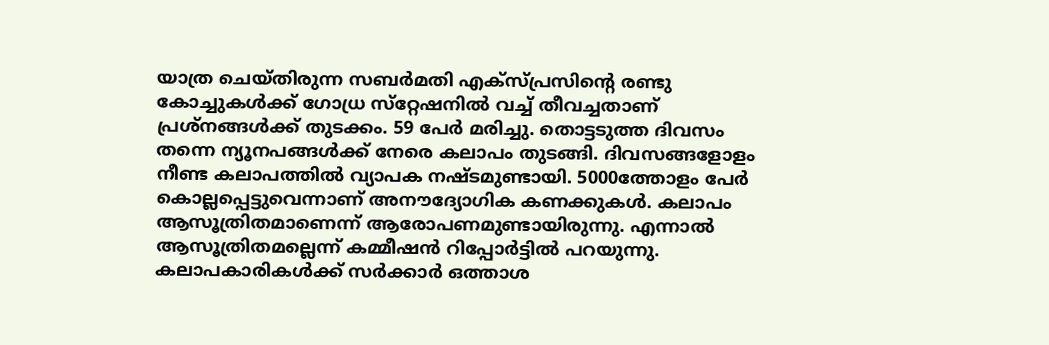യാത്ര ചെയ്തിരുന്ന സബര്‍മതി എക്‌സ്പ്രസിന്റെ രണ്ടു കോച്ചുകള്‍ക്ക് ഗോധ്ര സ്‌റ്റേഷനില്‍ വച്ച് തീവച്ചതാണ് പ്രശ്‌നങ്ങള്‍ക്ക് തുടക്കം. 59 പേര്‍ മരിച്ചു. തൊട്ടടുത്ത ദിവസം തന്നെ ന്യൂനപങ്ങള്‍ക്ക് നേരെ കലാപം തുടങ്ങി. ദിവസങ്ങളോളം നീണ്ട കലാപത്തില്‍ വ്യാപക നഷ്ടമുണ്ടായി. 5000ത്തോളം പേര്‍ കൊല്ലപ്പെട്ടുവെന്നാണ് അനൗദ്യോഗിക കണക്കുകള്‍. കലാപം ആസൂത്രിതമാണെന്ന് ആരോപണമുണ്ടായിരുന്നു. എന്നാല്‍ ആസൂത്രിതമല്ലെന്ന് കമ്മീഷന്‍ റിപ്പോര്‍ട്ടില്‍ പറയുന്നു. കലാപകാരികള്‍ക്ക് സര്‍ക്കാര്‍ ഒത്താശ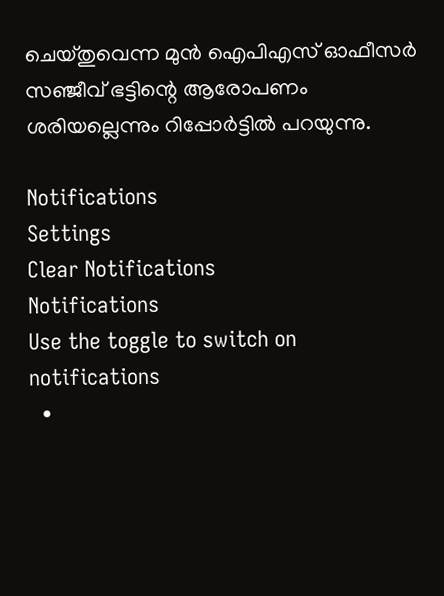ചെയ്തുവെന്ന മുന്‍ ഐപിഎസ് ഓഫീസര്‍ സഞ്ജീവ് ഭട്ടിന്റെ ആരോപണം ശരിയല്ലെന്നും റിപ്പോര്‍ട്ടില്‍ പറയുന്നു.

Notifications
Settings
Clear Notifications
Notifications
Use the toggle to switch on notifications
  •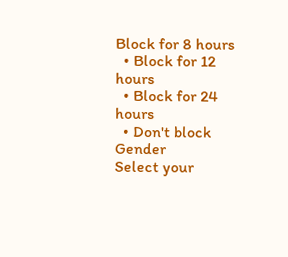Block for 8 hours
  • Block for 12 hours
  • Block for 24 hours
  • Don't block
Gender
Select your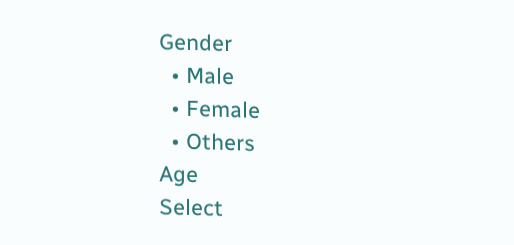Gender
  • Male
  • Female
  • Others
Age
Select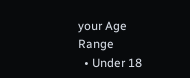your Age Range
  • Under 18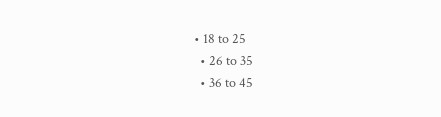• 18 to 25
  • 26 to 35
  • 36 to 45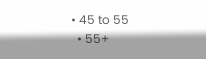• 45 to 55
  • 55+